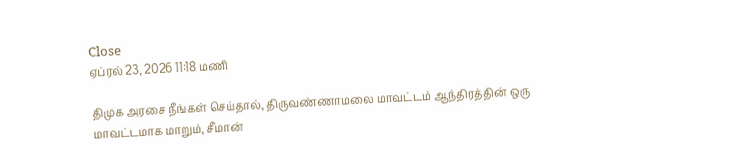Close
ஏப்ரல் 23, 2026 11:18 மணி

திமுக அரசை நீங்கள் செய்தால், திருவண்ணாமலை மாவட்டம் ஆந்திரத்தின் ஒரு மாவட்டமாக மாறும், சீமான்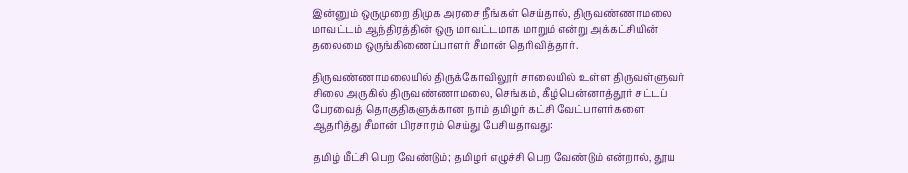இன்னும் ஒருமுறை திமுக அரசை நீங்கள் செய்தால், திருவண்ணாமலை மாவட்டம் ஆந்திரத்தின் ஒரு மாவட்டமாக மாறும் என்று அக்கட்சியின் தலைமை ஒருங்கிணைப்பாளர் சீமான் தெரிவித்தார்.

திருவண்ணாமலையில் திருக்கோவிலூர் சாலையில் உள்ள திருவள்ளுவர் சிலை அருகில் திருவண்ணாமலை, செங்கம், கீழ்பென்னாத்தூர் சட்டப் பேரவைத் தொகுதிகளுக்கான நாம் தமிழர் கட்சி வேட்பாளர்களை ஆதரித்து சீமான் பிரசாரம் செய்து பேசியதாவது:

தமிழ் மீட்சி பெற வேண்டும்; தமிழர் எழுச்சி பெற வேண்டும் என்றால், தூய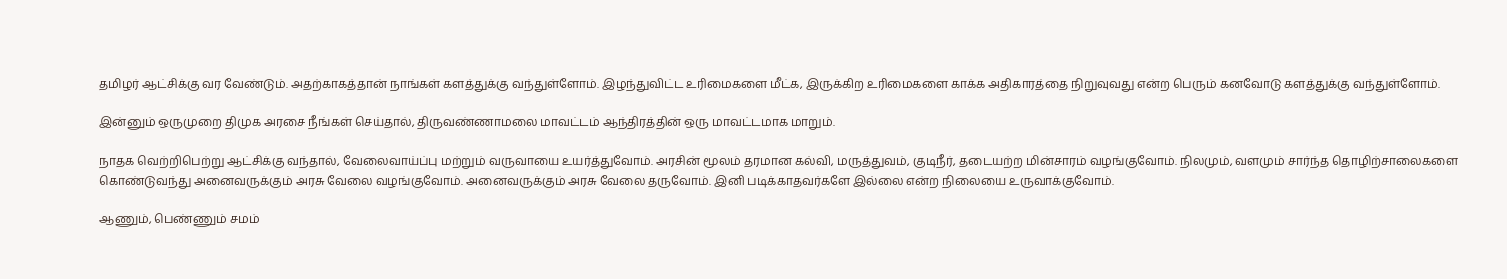தமிழர் ஆட்சிக்கு வர வேண்டும். அதற்காகத்தான் நாங்கள் களத்துக்கு வந்துள்ளோம். இழந்துவிட்ட உரிமைகளை மீட்க, இருக்கிற உரிமைகளை காக்க அதிகாரத்தை நிறுவுவது என்ற பெரும் கனவோடு களத்துக்கு வந்துள்ளோம்.

இன்னும் ஒருமுறை திமுக அரசை நீங்கள் செய்தால், திருவண்ணாமலை மாவட்டம் ஆந்திரத்தின் ஒரு மாவட்டமாக மாறும்.

நாதக வெற்றிபெற்று ஆட்சிக்கு வந்தால், வேலைவாய்ப்பு மற்றும் வருவாயை உயர்த்துவோம். அரசின் மூலம் தரமான கல்வி, மருத்துவம், குடிநீர், தடையற்ற மின்சாரம் வழங்குவோம். நிலமும், வளமும் சார்ந்த தொழிற்சாலைகளை கொண்டுவந்து அனைவருக்கும் அரசு வேலை வழங்குவோம். அனைவருக்கும் அரசு வேலை தருவோம். இனி படிக்காதவர்களே இல்லை என்ற நிலையை உருவாக்குவோம்.

ஆணும், பெண்ணும் சமம்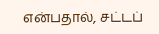என்பதால், சட்டப்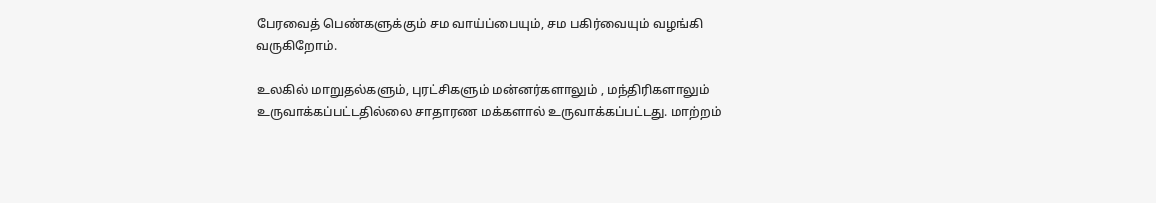பேரவைத் பெண்களுக்கும் சம வாய்ப்பையும், சம பகிர்வையும் வழங்கி வருகிறோம்.

உலகில் மாறுதல்களும், புரட்சிகளும் மன்னர்களாலும் , மந்திரிகளாலும் உருவாக்கப்பட்டதில்லை சாதாரண மக்களால் உருவாக்கப்பட்டது. மாற்றம்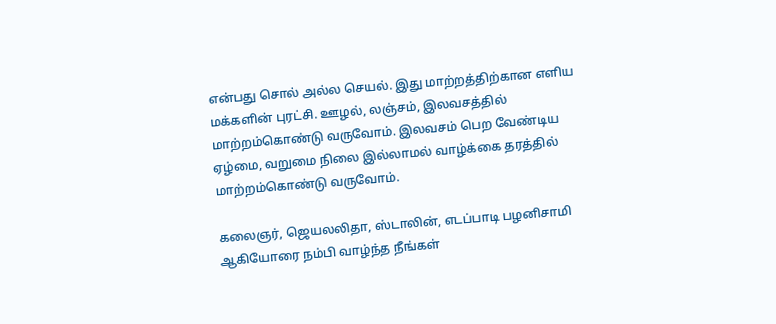என்பது சொல் அல்ல செயல். இது மாற்றத்திற்கான எளிய மக்களின் புரட்சி. ஊழல், லஞ்சம், இலவசத்தில் மாற்றம்கொண்டு வருவோம். இலவசம் பெற வேண்டிய ஏழ்மை, வறுமை நிலை இல்லாமல் வாழ்க்கை தரத்தில் மாற்றம்கொண்டு வருவோம்.

கலைஞர், ஜெயலலிதா, ஸ்டாலின், எடப்பாடி பழனிசாமி ஆகியோரை நம்பி வாழ்ந்த நீங்கள்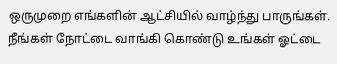ஒருமுறை எங்களின் ஆட்சியில் வாழ்ந்து பாருங்கள்.  நீங்கள் நோட்டை வாங்கி கொண்டு உங்கள் ஓட்டை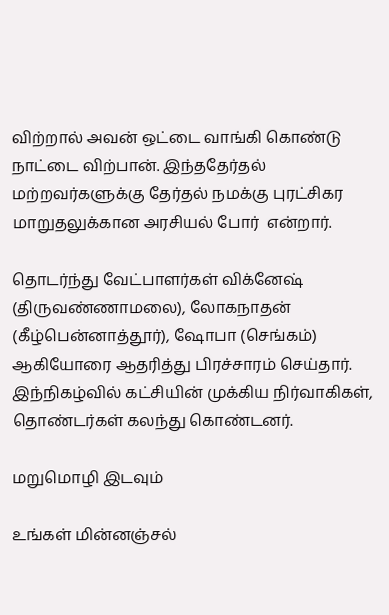விற்றால் அவன் ஒட்டை வாங்கி கொண்டு நாட்டை விற்பான். இந்ததேர்தல் மற்றவர்களுக்கு தேர்தல் நமக்கு புரட்சிகர மாறுதலுக்கான அரசியல் போர்  என்றார்.

தொடர்ந்து வேட்பாளர்கள் விக்னேஷ் (திருவண்ணாமலை), லோகநாதன் (கீழ்பென்னாத்தூர்), ஷோபா (செங்கம்) ஆகியோரை ஆதரித்து பிரச்சாரம் செய்தார். இந்நிகழ்வில் கட்சியின் முக்கிய நிர்வாகிகள், தொண்டர்கள் கலந்து கொண்டனர்.

மறுமொழி இடவும்

உங்கள் மின்னஞ்சல்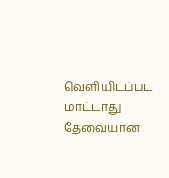வெளியிடப்பட மாட்டாது தேவையான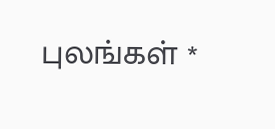புலங்கள் *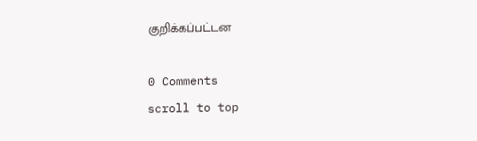குறிக்கப்பட்டன

0 Comments
scroll to top